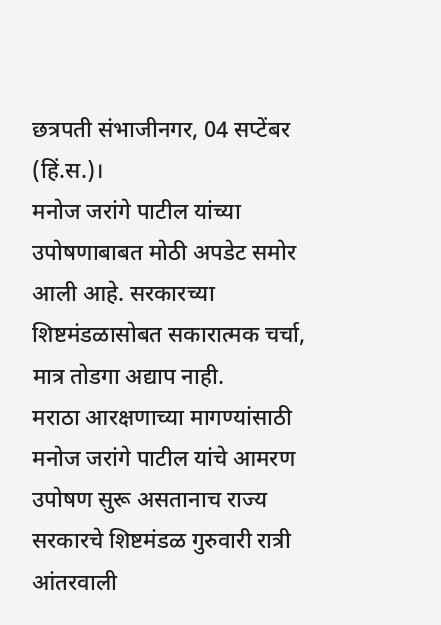छत्रपती संभाजीनगर, 04 सप्टेंबर (हिं.स.)।
मनोज जरांगे पाटील यांच्या उपोषणाबाबत मोठी अपडेट समोर आली आहे. सरकारच्या शिष्टमंडळासोबत सकारात्मक चर्चा, मात्र तोडगा अद्याप नाही.
मराठा आरक्षणाच्या मागण्यांसाठी मनोज जरांगे पाटील यांचे आमरण उपोषण सुरू असतानाच राज्य सरकारचे शिष्टमंडळ गुरुवारी रात्री आंतरवाली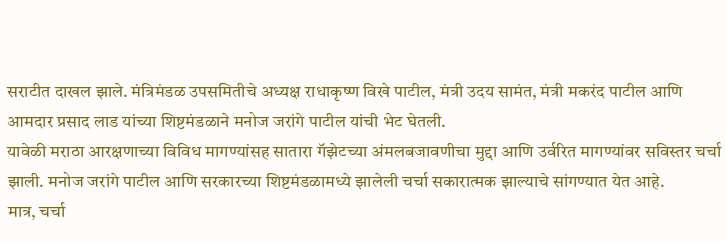सराटीत दाखल झाले. मंत्रिमंडळ उपसमितीचे अध्यक्ष राधाकृष्ण विखे पाटील, मंत्री उदय सामंत, मंत्री मकरंद पाटील आणि आमदार प्रसाद लाड यांच्या शिष्टमंडळाने मनोज जरांगे पाटील यांची भेट घेतली.
यावेळी मराठा आरक्षणाच्या विविध मागण्यांसह सातारा गॅझेटच्या अंमलबजावणीचा मुद्दा आणि उर्वरित मागण्यांवर सविस्तर चर्चा झाली. मनोज जरांगे पाटील आणि सरकारच्या शिष्टमंडळामध्ये झालेली चर्चा सकारात्मक झाल्याचे सांगण्यात येत आहे.
मात्र, चर्चा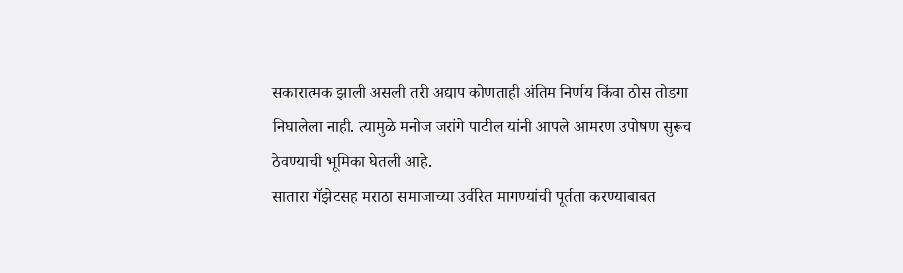सकारात्मक झाली असली तरी अद्याप कोणताही अंतिम निर्णय किंवा ठोस तोडगा निघालेला नाही. त्यामुळे मनोज जरांगे पाटील यांनी आपले आमरण उपोषण सुरूच ठेवण्याची भूमिका घेतली आहे.
सातारा गॅझेटसह मराठा समाजाच्या उर्वरित मागण्यांची पूर्तता करण्याबाबत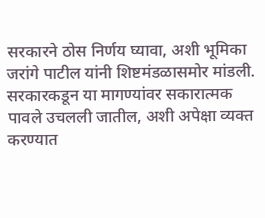सरकारने ठोस निर्णय घ्यावा, अशी भूमिका जरांगे पाटील यांनी शिष्टमंडळासमोर मांडली. सरकारकडून या मागण्यांवर सकारात्मक पावले उचलली जातील, अशी अपेक्षा व्यक्त करण्यात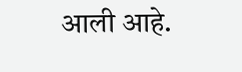आली आहे.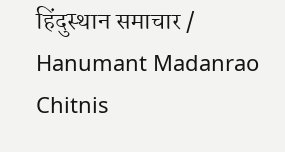हिंदुस्थान समाचार / Hanumant Madanrao Chitnis